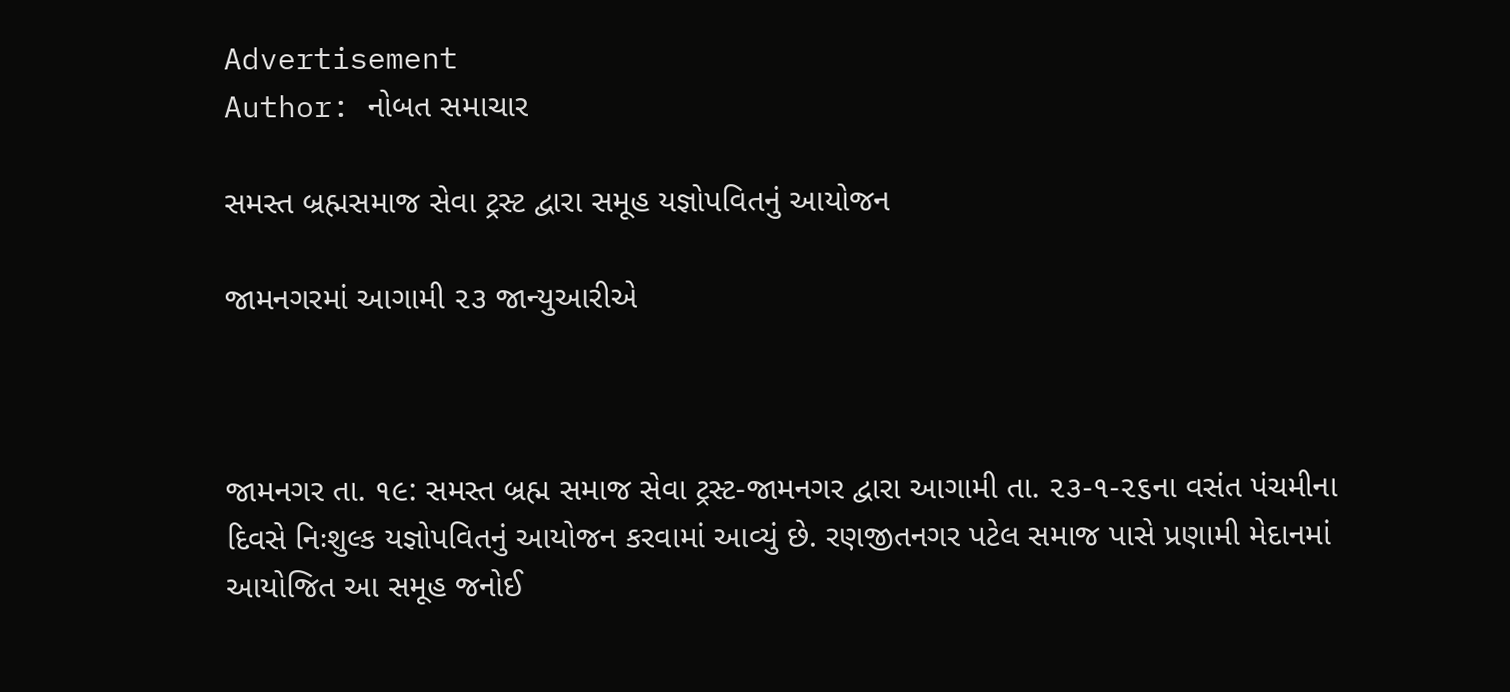Advertisement
Author: નોબત સમાચાર

સમસ્ત બ્રહ્મસમાજ સેવા ટ્રસ્ટ દ્વારા સમૂહ યજ્ઞોપવિતનું આયોજન

જામનગરમાં આગામી ૨૩ જાન્યુઆરીએ



જામનગર તા. ૧૯: સમસ્ત બ્રહ્મ સમાજ સેવા ટ્રસ્ટ-જામનગર દ્વારા આગામી તા. ૨૩-૧-૨૬ના વસંત પંચમીના દિવસે નિઃશુલ્ક યજ્ઞોપવિતનું આયોજન કરવામાં આવ્યું છે. રણજીતનગર પટેલ સમાજ પાસે પ્રણામી મેદાનમાં આયોજિત આ સમૂહ જનોઈ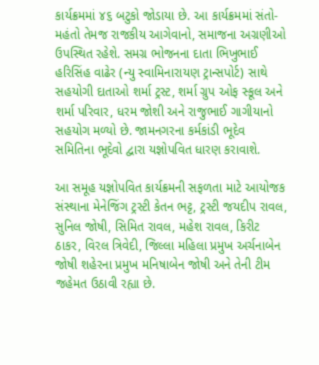કાર્યક્રમમાં ૪૬ બટુકો જોડાયા છે. આ કાર્યક્રમમાં સંતો-મહંતો તેમજ રાજકીય આગેવાનો, સમાજના અગ્રણીઓ ઉપસ્થિત રહેશે. સમગ્ર ભોજનના દાતા ભિખુભાઈ હરિસિંહ વાઢેર (ન્યુ સ્વામિનારાયણ ટ્રાન્સપોર્ટ) સાથે સહયોગી દાતાઓ શર્મા ટ્રસ્ટ, શર્મા ગ્રુપ ઓફ સ્કૂલ અને શર્મા પરિવાર, ધરમ જોશી અને રાજુભાઈ ગાગીયાનો સહયોગ મળ્યો છે. જામનગરના કર્મકાંડી ભૂદેવ સમિતિના ભૂદેવો દ્વારા યજ્ઞોપવિત ધારણ કરાવાશે.

આ સમૂહ યજ્ઞોપવિત કાર્યક્રમની સફળતા માટે આયોજક સંસ્થાના મેનેજિંગ ટ્રસ્ટી કેતન ભટ્ટ, ટ્રસ્ટી જયદીપ રાવલ, સુનિલ જોષી, સિમિત રાવલ, મહેશ રાવલ, કિરીટ ઠાકર, વિરલ ત્રિવેદી, જિલ્લા મહિલા પ્રમુખ અર્ચનાબેન જોષી શહેરના પ્રમુખ મનિષાબેન જોષી અને તેની ટીમ જહેમત ઉઠાવી રહ્યા છે.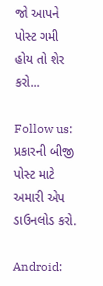જો આપને  પોસ્ટ ગમી હોય તો શેર કરો...

Follow us:   પ્રકારની બીજી પોસ્ટ માટે અમારી એપ ડાઉનલોડ કરો.

Android: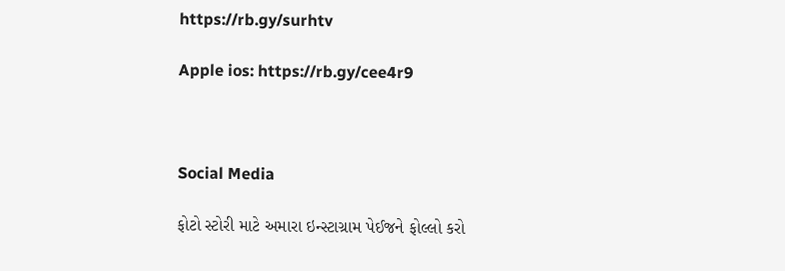https://rb.gy/surhtv

Apple ios: https://rb.gy/cee4r9



Social Media

ફોટો સ્ટોરી માટે અમારા ઇન્સ્ટાગ્રામ પેઈજને ફોલ્લો કરો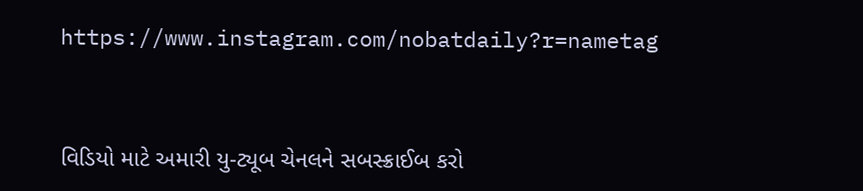https://www.instagram.com/nobatdaily?r=nametag



વિડિયો માટે અમારી યુ-ટ્યૂબ ચેનલને સબસ્ક્રાઈબ કરો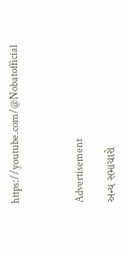https://youtube.com/@Nobatofficial



Advertisement

અન્ય સમાચારો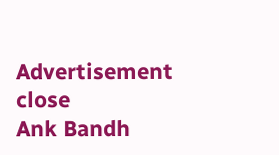Advertisement
close
Ank Bandh